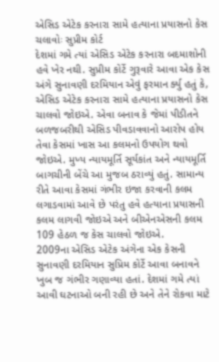એસિડ એટેક કરનારા સામે હત્યાના પ્રયાસનો કેસ ચલાવોઃ સુપ્રીમ કોર્ટ
દેશમાં ગમે ત્યાં એસિડ એટેક કરનારા બદમાશોની હવે ખેર નથી. સુપ્રીમ કોર્ટે ગુરૂવારે આવા એક કેસ અંગે સુનાવણી દરમિયાન એવું ફરમાન ર્ક્યુ હતું કે, એસિડ એટેક કરનારા સામે હત્યાના પ્રયાસનો કેસ ચાલવો જોઇએ. એવા બનાવ કે જેમાં પીડીતને બળજબરીથી એસિડ પીવડાવવાનો આરોપ હોય તેવા કેસમાં ખાસ આ કલમનો ઉપયોગ થવો જોઇએ. મુખ્ય ન્યાયમૂર્તિ સૂર્યકાંત અને ન્યાયમૂર્તિ બાગચીની બેંચે આ મુજબ ઠરાવ્યું હતું. સામાન્ય રીતે આવા કેસમાં ગંભીર ઇજા કરવાની કલમ લગાડવામાં આવે છે પરંતુ હવે હત્યાના પ્રયાસની કલમ લાગવી જોઇએ અને બીએનએસની કલમ 109 હેઠળ જ કેસ ચાલવો જોઇએ.
2009ના એસિડ એટેક અંગેના એક કેસની સુનાવણી દરમિયાન સુપ્રિમ કોર્ટે આવા બનાવને ખુબ જ ગંભીર ગણાવ્યા હતાં. દેશમાં ગમે ત્યાં આવી ઘટનાઓ બની રહી છે અને તેને રોકવા માટે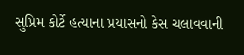સુપ્રિમ કોર્ટે હત્યાના પ્રયાસનો કેસ ચલાવવાની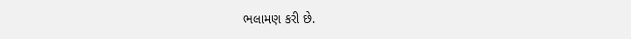ભલામણ કરી છે.